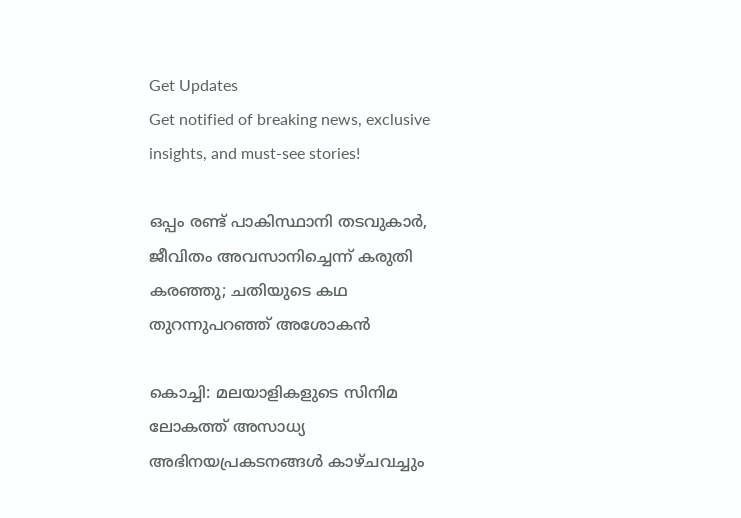Get Updates
Get notified of breaking news, exclusive insights, and must-see stories!

ഒപ്പം രണ്ട് പാകിസ്ഥാനി തടവുകാര്‍, ജീവിതം അവസാനിച്ചെന്ന് കരുതി കരഞ്ഞു; ചതിയുടെ കഥ തുറന്നുപറഞ്ഞ് അശോകന്‍

കൊച്ചി: മലയാളികളുടെ സിനിമ ലോകത്ത് അസാധ്യ അഭിനയപ്രകടനങ്ങള്‍ കാഴ്ചവച്ചും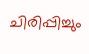ചിരിപ്പിച്ചും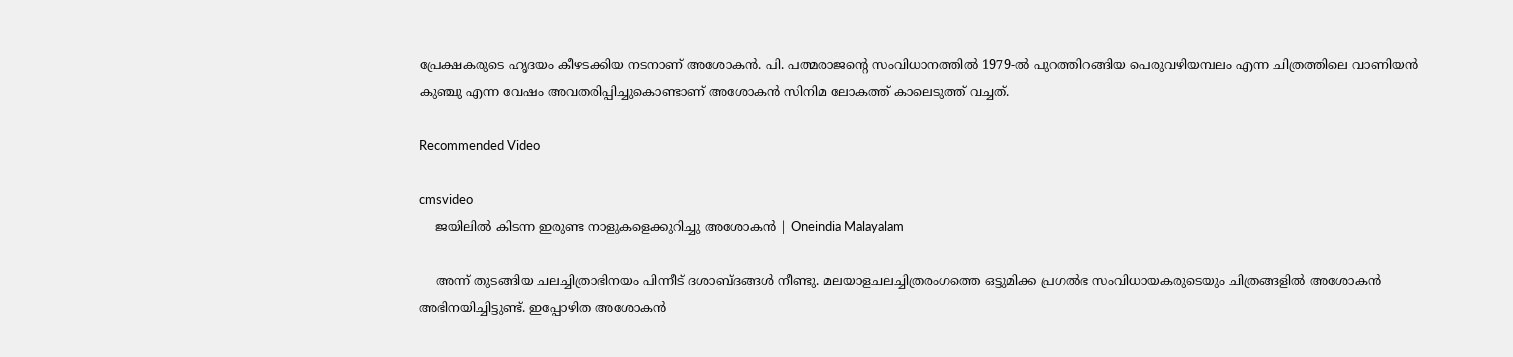പ്രേക്ഷകരുടെ ഹൃദയം കീഴടക്കിയ നടനാണ് അശോകന്‍. പി. പത്മരാജന്റെ സംവിധാനത്തില്‍ 1979-ല്‍ പുറത്തിറങ്ങിയ പെരുവഴിയമ്പലം എന്ന ചിത്രത്തിലെ വാണിയന്‍ കുഞ്ചു എന്ന വേഷം അവതരിപ്പിച്ചുകൊണ്ടാണ് അശോകന്‍ സിനിമ ലോകത്ത് കാലെടുത്ത് വച്ചത്.

Recommended Video

cmsvideo
    ജയിലിൽ കിടന്ന ഇരുണ്ട നാളുകളെക്കുറിച്ചു അശോകൻ | Oneindia Malayalam

    അന്ന് തുടങ്ങിയ ചലച്ചിത്രാഭിനയം പിന്നീട് ദശാബ്ദങ്ങള്‍ നീണ്ടു. മലയാളചലച്ചിത്രരംഗത്തെ ഒട്ടുമിക്ക പ്രഗല്‍ഭ സംവിധായകരുടെയും ചിത്രങ്ങളില്‍ അശോകന്‍ അഭിനയിച്ചിട്ടുണ്ട്. ഇപ്പോഴിത അശോകന്‍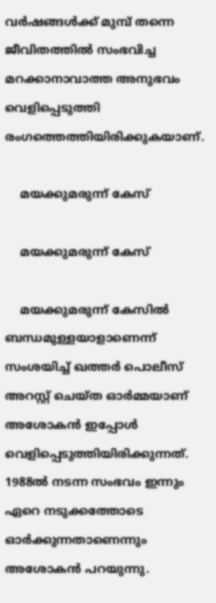വര്‍ഷങ്ങള്‍ക്ക് മുമ്പ് തന്നെ ജീവിതത്തില്‍ സംഭവിച്ച മറക്കാനാവാത്ത അനുഭവം വെളിപ്പെടുത്തി രംഗത്തെത്തിയിരിക്കുകയാണ്.

    മയക്കുമരുന്ന് കേസ്

    മയക്കുമരുന്ന് കേസ്

    മയക്കുമരുന്ന് കേസില്‍ ബന്ധമുള്ളയാളാണെന്ന് സംശയിച്ച് ഖത്തര്‍ പൊലീസ് അറസ്റ്റ് ചെയ്ത ഓര്‍മ്മയാണ് അശോകന്‍ ഇപ്പോള്‍ വെളിപ്പെടുത്തിയിരിക്കുന്നത്. 1988ല്‍ നടന്ന സംഭവം ഇന്നും ഏറെ നടുക്കത്തോടെ ഓര്‍ക്കുന്നതാണെന്നും അശോകന്‍ പറയുന്നു.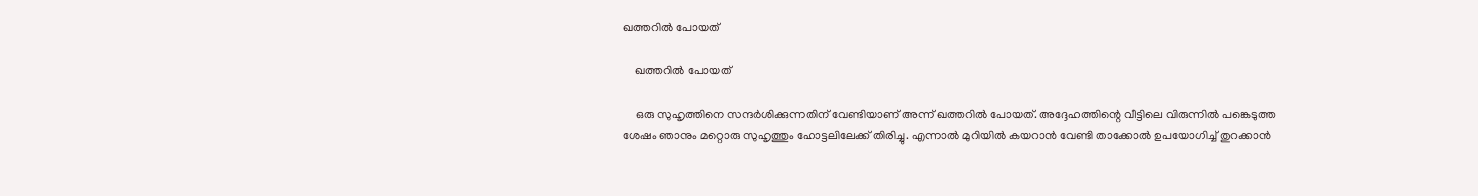ഖത്തറില്‍ പോയത്

    ഖത്തറില്‍ പോയത്

    ഒരു സുഹൃത്തിനെ സന്ദര്‍ശിക്കുന്നതിന് വേണ്ടിയാണ് അന്ന് ഖത്തറില്‍ പോയത്. അദ്ദേഹത്തിന്റെ വീട്ടിലെ വിരുന്നില്‍ പങ്കെടുത്ത ശേഷം ഞാനും മറ്റൊരു സുഹൃത്തും ഹോട്ടലിലേക്ക് തിരിച്ചു. എന്നാല്‍ മുറിയില്‍ കയറാന്‍ വേണ്ടി താക്കോല്‍ ഉപയോഗിച്ച് തുറക്കാന്‍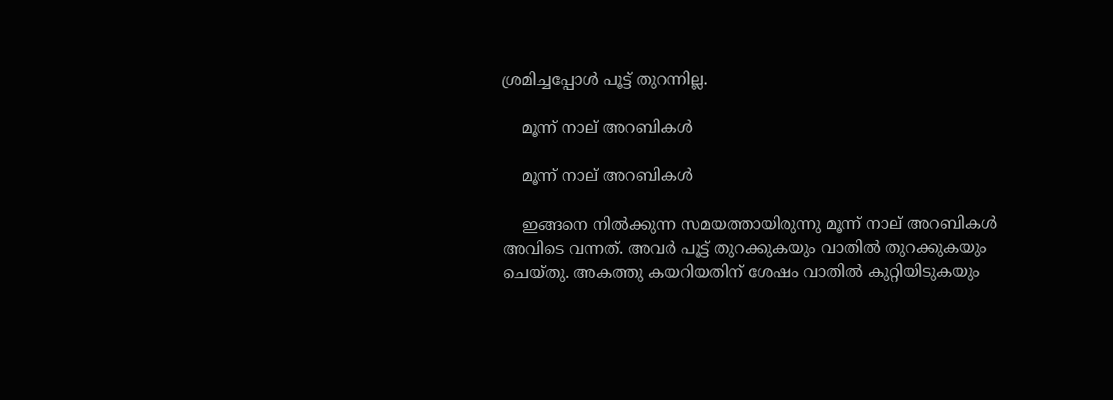ശ്രമിച്ചപ്പോള്‍ പൂട്ട് തുറന്നില്ല.

    മൂന്ന് നാല് അറബികള്‍

    മൂന്ന് നാല് അറബികള്‍

    ഇങ്ങനെ നില്‍ക്കുന്ന സമയത്തായിരുന്നു മൂന്ന് നാല് അറബികള്‍ അവിടെ വന്നത്. അവര്‍ പൂട്ട് തുറക്കുകയും വാതില്‍ തുറക്കുകയും ചെയ്തു. അകത്തു കയറിയതിന് ശേഷം വാതില്‍ കുറ്റിയിടുകയും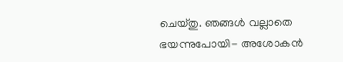ചെയ്തു. ഞങ്ങള്‍ വല്ലാതെ ഭയന്നുപോയി- അശോകന്‍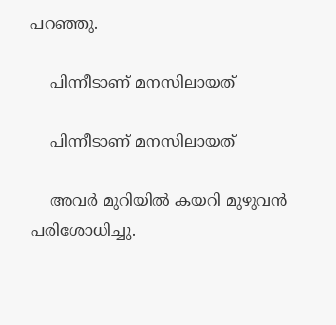പറഞ്ഞു.

    പിന്നീടാണ് മനസിലായത്

    പിന്നീടാണ് മനസിലായത്

    അവര്‍ മുറിയില്‍ കയറി മുഴുവന്‍ പരിശോധിച്ചു.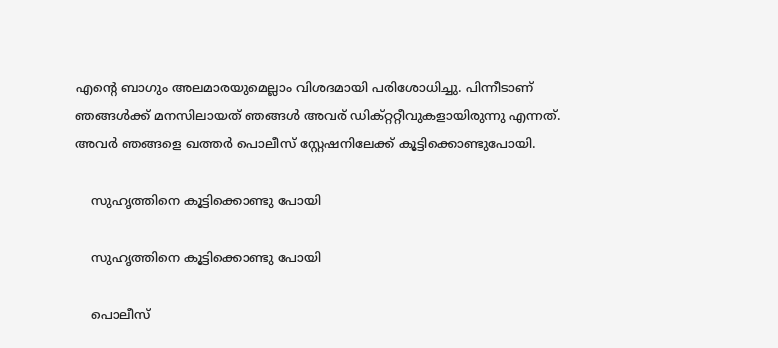എന്റെ ബാഗും അലമാരയുമെല്ലാം വിശദമായി പരിശോധിച്ചു. പിന്നീടാണ് ഞങ്ങള്‍ക്ക് മനസിലായത് ഞങ്ങള്‍ അവര് ഡിക്റ്ററ്റീവുകളായിരുന്നു എന്നത്. അവര്‍ ഞങ്ങളെ ഖത്തര്‍ പൊലീസ് സ്റ്റേഷനിലേക്ക് കൂട്ടിക്കൊണ്ടുപോയി.

    സുഹൃത്തിനെ കൂട്ടിക്കൊണ്ടു പോയി

    സുഹൃത്തിനെ കൂട്ടിക്കൊണ്ടു പോയി

    പൊലീസ്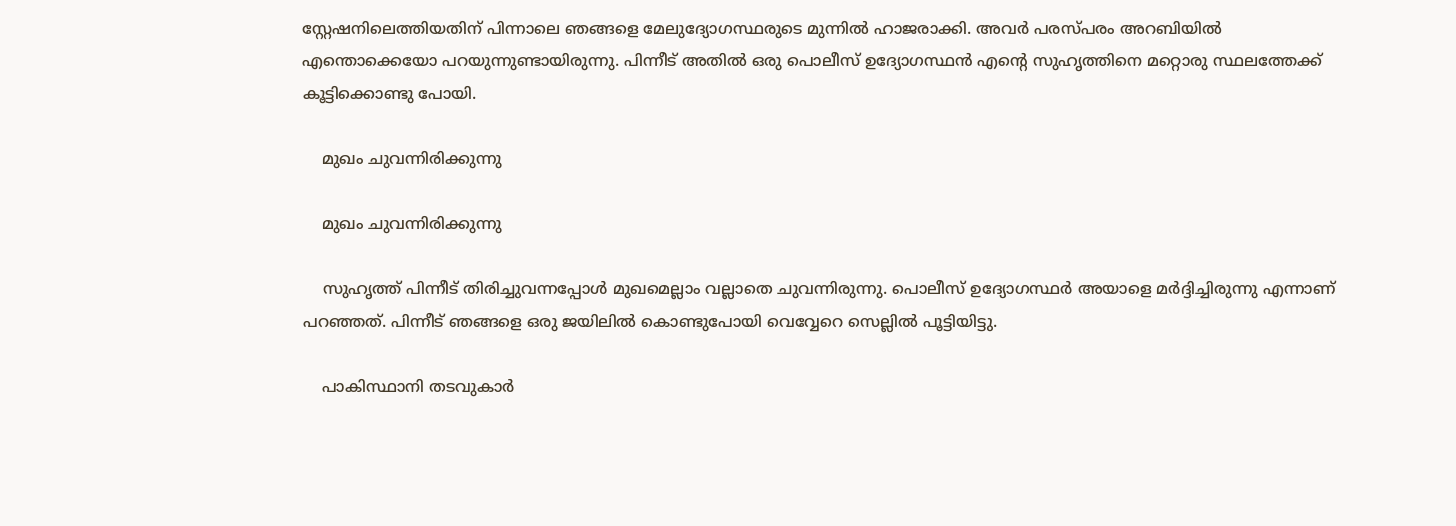സ്റ്റേഷനിലെത്തിയതിന് പിന്നാലെ ഞങ്ങളെ മേലുദ്യോഗസ്ഥരുടെ മുന്നില്‍ ഹാജരാക്കി. അവര്‍ പരസ്പരം അറബിയില്‍ എന്തൊക്കെയോ പറയുന്നുണ്ടായിരുന്നു. പിന്നീട് അതില്‍ ഒരു പൊലീസ് ഉദ്യോഗസ്ഥന്‍ എന്റെ സുഹൃത്തിനെ മറ്റൊരു സ്ഥലത്തേക്ക് കൂട്ടിക്കൊണ്ടു പോയി.

    മുഖം ചുവന്നിരിക്കുന്നു

    മുഖം ചുവന്നിരിക്കുന്നു

    സുഹൃത്ത് പിന്നീട് തിരിച്ചുവന്നപ്പോള്‍ മുഖമെല്ലാം വല്ലാതെ ചുവന്നിരുന്നു. പൊലീസ് ഉദ്യോഗസ്ഥര്‍ അയാളെ മര്‍ദ്ദിച്ചിരുന്നു എന്നാണ് പറഞ്ഞത്. പിന്നീട് ഞങ്ങളെ ഒരു ജയിലില്‍ കൊണ്ടുപോയി വെവ്വേറെ സെല്ലില്‍ പൂട്ടിയിട്ടു.

    പാകിസ്ഥാനി തടവുകാര്‍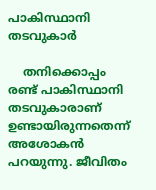പാകിസ്ഥാനി തടവുകാര്‍

    തനിക്കൊപ്പം രണ്ട് പാകിസ്ഥാനി തടവുകാരാണ് ഉണ്ടായിരുന്നതെന്ന് അശോകന്‍ പറയുന്നു. ജീവിതം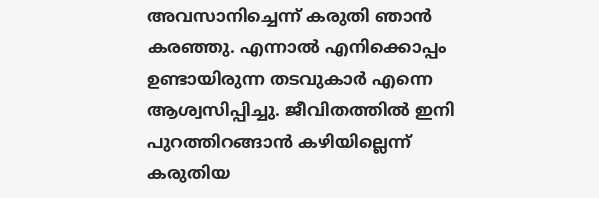അവസാനിച്ചെന്ന് കരുതി ഞാന്‍ കരഞ്ഞു. എന്നാല്‍ എനിക്കൊപ്പം ഉണ്ടായിരുന്ന തടവുകാര്‍ എന്നെ ആശ്വസിപ്പിച്ചു. ജീവിതത്തില്‍ ഇനി പുറത്തിറങ്ങാന്‍ കഴിയില്ലെന്ന് കരുതിയ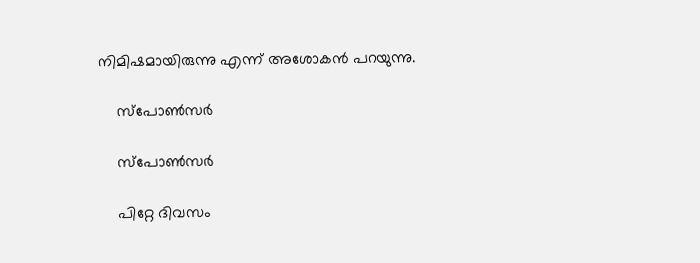നിമിഷമായിരുന്നു എന്ന് അശോകന്‍ പറയുന്നു.

    സ്‌പോണ്‍സര്‍

    സ്‌പോണ്‍സര്‍

    പിറ്റേ ദിവസം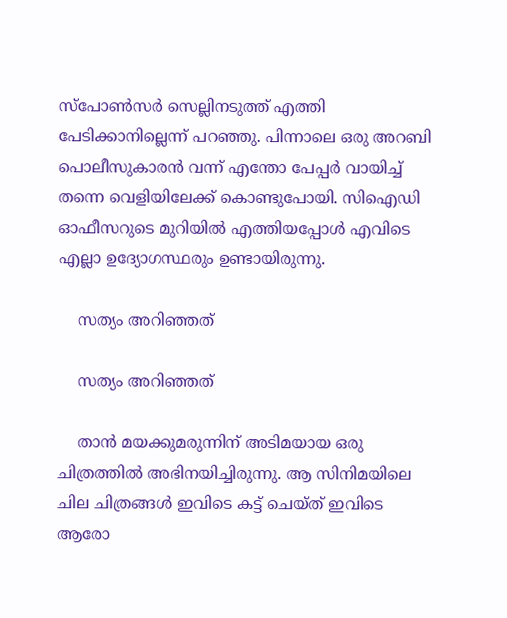സ്‌പോണ്‍സര്‍ സെല്ലിനടുത്ത് എത്തി പേടിക്കാനില്ലെന്ന് പറഞ്ഞു. പിന്നാലെ ഒരു അറബി പൊലീസുകാരന്‍ വന്ന് എന്തോ പേപ്പര്‍ വായിച്ച് തന്നെ വെളിയിലേക്ക് കൊണ്ടുപോയി. സിഐഡി ഓഫീസറുടെ മുറിയില്‍ എത്തിയപ്പോള്‍ എവിടെ എല്ലാ ഉദ്യോഗസ്ഥരും ഉണ്ടായിരുന്നു.

    സത്യം അറിഞ്ഞത്

    സത്യം അറിഞ്ഞത്

    താന്‍ മയക്കുമരുന്നിന് അടിമയായ ഒരു ചിത്രത്തില്‍ അഭിനയിച്ചിരുന്നു. ആ സിനിമയിലെ ചില ചിത്രങ്ങള്‍ ഇവിടെ കട്ട് ചെയ്ത് ഇവിടെ ആരോ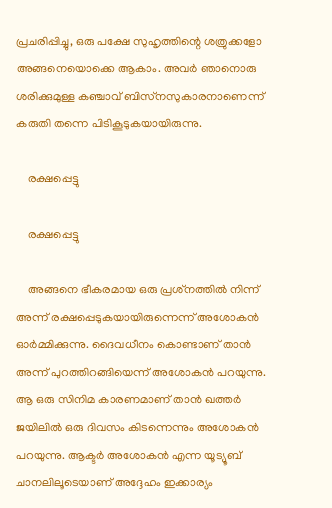പ്രചരിപ്പിച്ചു, ഒരു പക്ഷേ സുഹൃത്തിന്റെ ശത്രുക്കളോ അങ്ങനെയൊക്കെ ആകാം. അവര്‍ ഞാനൊരു ശരിക്കുമുള്ള കഞ്ചാവ് ബിസ്‌നസുകാരനാണെന്ന് കരുതി തന്നെ പിടികൂടുകയായിരുന്നു.

    രക്ഷപ്പെട്ടു

    രക്ഷപ്പെട്ടു

    അങ്ങനെ ഭീകരമായ ഒരു പ്രശ്‌നത്തില്‍ നിന്ന് അന്ന് രക്ഷപ്പെടുകയായിരുന്നെന്ന് അശോകന്‍ ഓര്‍മ്മിക്കുന്നു. ദൈവധീനം കൊണ്ടാണ് താന്‍ അന്ന് പുറത്തിറങ്ങിയെന്ന് അശോകന്‍ പറയുന്നു. ആ ഒരു സിനിമ കാരണമാണ് താന്‍ ഖത്തര്‍ ജയിലില്‍ ഒരു ദിവസം കിടന്നെന്നും അശോകന്‍ പറയുന്നു. ആക്ടര്‍ അശോകന്‍ എന്ന യൂട്യൂബ് ചാനലിലൂടെയാണ് അദ്ദേഹം ഇക്കാര്യം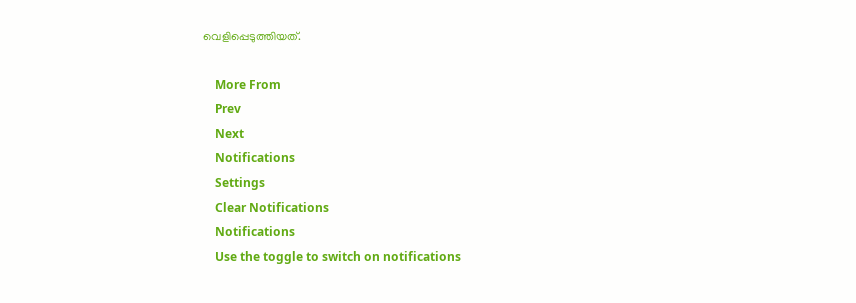വെളിപ്പെടുത്തിയത്.

    More From
    Prev
    Next
    Notifications
    Settings
    Clear Notifications
    Notifications
    Use the toggle to switch on notifications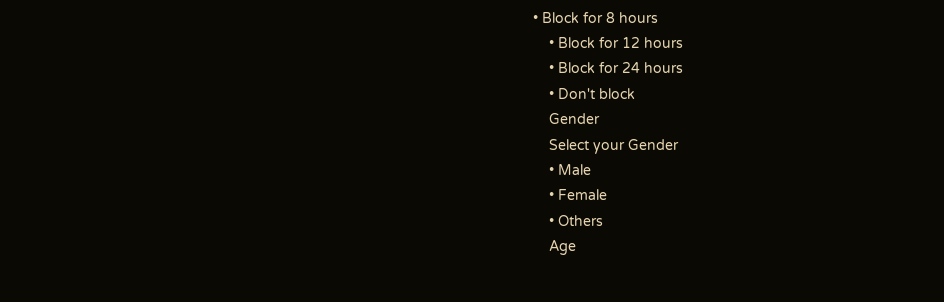• Block for 8 hours
    • Block for 12 hours
    • Block for 24 hours
    • Don't block
    Gender
    Select your Gender
    • Male
    • Female
    • Others
    Age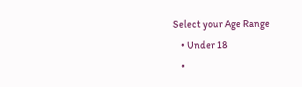Select your Age Range
    • Under 18
    •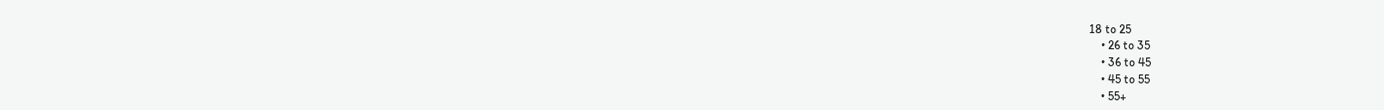18 to 25
    • 26 to 35
    • 36 to 45
    • 45 to 55
    • 55+